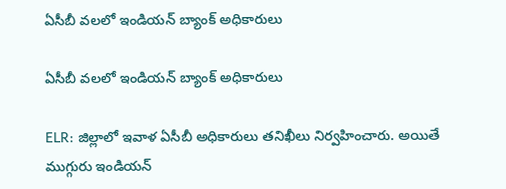ఏసీబీ వలలో ఇండియన్ బ్యాంక్ అధికారులు

ఏసీబీ వలలో ఇండియన్ బ్యాంక్ అధికారులు

ELR: జిల్లాలో ఇవాళ ఏసీబీ అధికారులు తనిఖీలు నిర్వహించారు. అయితే ముగ్గురు ఇండియన్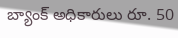బ్యాంక్ అధికారులు రూ. 50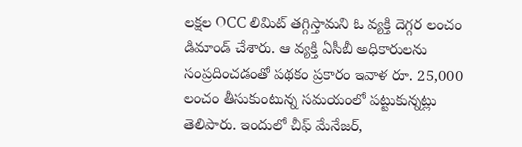లక్షల OCC లిమిట్ తగ్గిస్తామని ఓ వ్యక్తి దెగ్గర లంచం డిమాండ్ చేశారు. ఆ వ్యక్తి ఏసీబీ అధికారులను సంప్రదించడంతో పథకం ప్రకారం ఇవాళ రూ. 25,000 లంచం తీసుకుంటున్న సమయంలో పట్టుకున్నట్లు తెలిపారు. ఇందులో చీఫ్ మేనేజర్,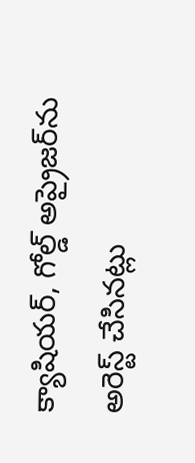క్యాషియర్, గోల్డ్ అప్రైజర్‌ను అరెస్ట్ చేసినట్లు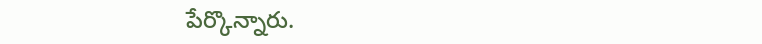పేర్కొన్నారు.